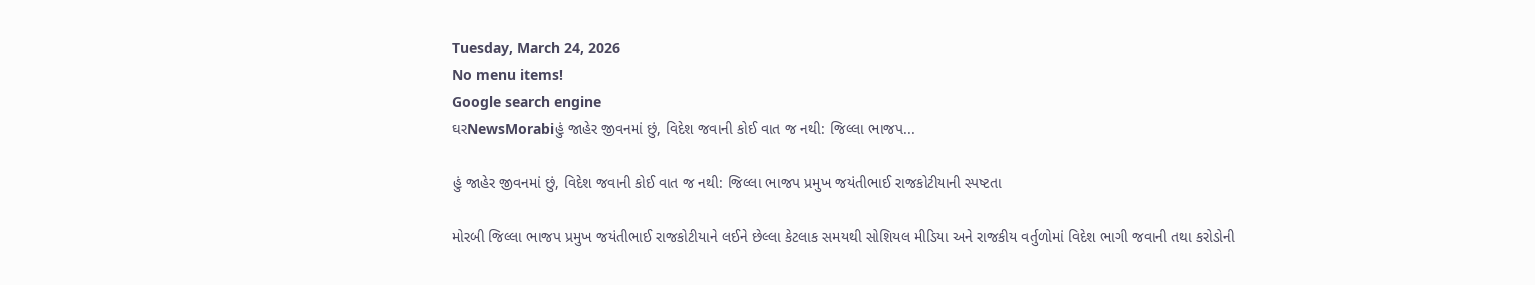Tuesday, March 24, 2026
No menu items!
Google search engine
ઘરNewsMorabiહું જાહેર જીવનમાં છું, વિદેશ જવાની કોઈ વાત જ નથી: જિલ્લા ભાજપ...

હું જાહેર જીવનમાં છું, વિદેશ જવાની કોઈ વાત જ નથી: જિલ્લા ભાજપ પ્રમુખ જયંતીભાઈ રાજકોટીયાની સ્પષ્ટતા

મોરબી જિલ્લા ભાજપ પ્રમુખ જયંતીભાઈ રાજકોટીયાને લઈને છેલ્લા કેટલાક સમયથી સોશિયલ મીડિયા અને રાજકીય વર્તુળોમાં વિદેશ ભાગી જવાની તથા કરોડોની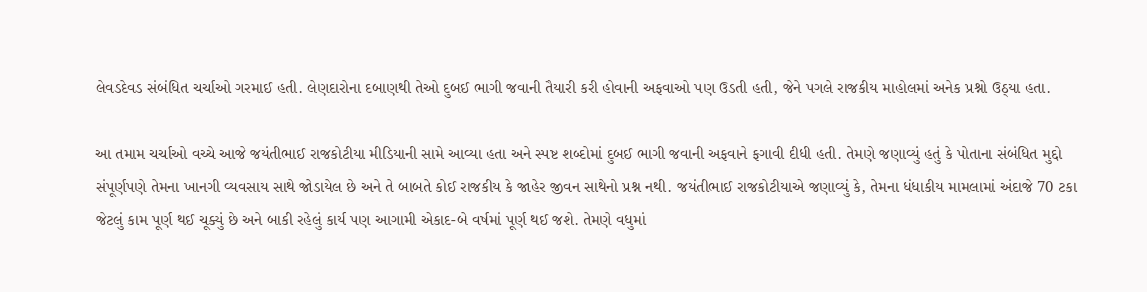લેવડદેવડ સંબંધિત ચર્ચાઓ ગરમાઈ હતી. લેણદારોના દબાણથી તેઓ દુબઈ ભાગી જવાની તૈયારી કરી હોવાની અફવાઓ પણ ઉડતી હતી, જેને પગલે રાજકીય માહોલમાં અનેક પ્રશ્નો ઉઠ્યા હતા.

આ તમામ ચર્ચાઓ વચ્ચે આજે જયંતીભાઈ રાજકોટીયા મીડિયાની સામે આવ્યા હતા અને સ્પષ્ટ શબ્દોમાં દુબઈ ભાગી જવાની અફવાને ફગાવી દીધી હતી. તેમણે જણાવ્યું હતું કે પોતાના સંબંધિત મુદ્દો સંપૂર્ણપણે તેમના ખાનગી વ્યવસાય સાથે જોડાયેલ છે અને તે બાબતે કોઈ રાજકીય કે જાહેર જીવન સાથેનો પ્રશ્ન નથી. જયંતીભાઈ રાજકોટીયાએ જણાવ્યું કે, તેમના ધંધાકીય મામલામાં અંદાજે 70 ટકા જેટલું કામ પૂર્ણ થઈ ચૂક્યું છે અને બાકી રહેલું કાર્ય પણ આગામી એકાદ-બે વર્ષમાં પૂર્ણ થઈ જશે. તેમણે વધુમાં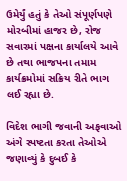ઉમેર્યું હતું કે તેઓ સંપૂર્ણપણે મોરબીમાં હાજર છે, રોજ સવારમાં પક્ષના કાર્યાલયે આવે છે તથા ભાજપના તમામ કાર્યક્રમોમાં સક્રિય રીતે ભાગ લઈ રહ્યા છે.

વિદેશ ભાગી જવાની અફવાઓ અંગે સ્પષ્ટતા કરતા તેઓએ જણાવ્યું કે દુબઈ કે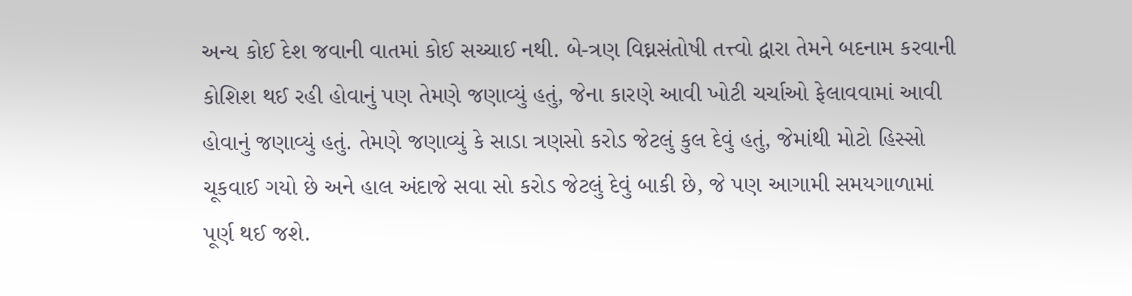અન્ય કોઈ દેશ જવાની વાતમાં કોઈ સચ્ચાઈ નથી. બે-ત્રણ વિઘ્નસંતોષી તત્ત્વો દ્વારા તેમને બદનામ કરવાની કોશિશ થઈ રહી હોવાનું પણ તેમણે જણાવ્યું હતું, જેના કારણે આવી ખોટી ચર્ચાઓ ફેલાવવામાં આવી હોવાનું જણાવ્યું હતું. તેમણે જણાવ્યું કે સાડા ત્રણસો કરોડ જેટલું કુલ દેવું હતું, જેમાંથી મોટો હિસ્સો ચૂકવાઈ ગયો છે અને હાલ અંદાજે સવા સો કરોડ જેટલું દેવું બાકી છે, જે પણ આગામી સમયગાળામાં પૂર્ણ થઈ જશે.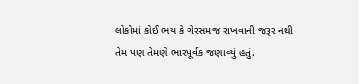લોકોમાં કોઈ ભય કે ગેરસમજ રાખવાની જરૂર નથી તેમ પણ તેમણે ભારપૂર્વક જણાવ્યું હતું.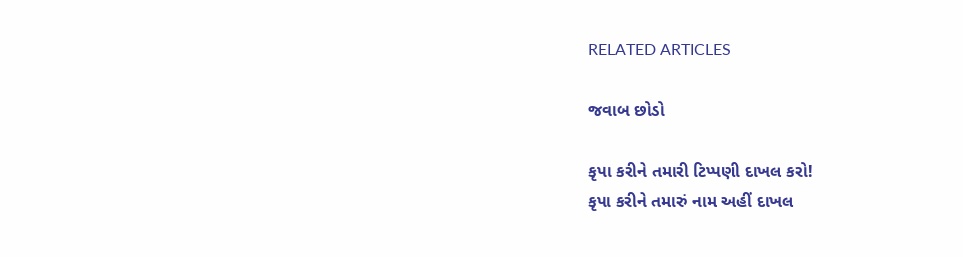RELATED ARTICLES

જવાબ છોડો

કૃપા કરીને તમારી ટિપ્પણી દાખલ કરો!
કૃપા કરીને તમારું નામ અહીં દાખલ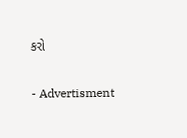કરો

- Advertisment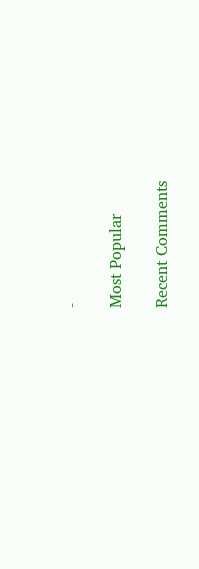-

Most Popular

Recent Comments